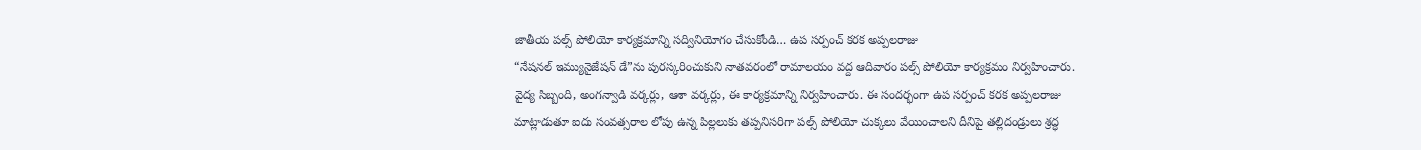జాతీయ పల్స్ పోలియో కార్యక్రమాన్ని సద్వినియోగం చేసుకోండి… ఉప సర్పంచ్ కరక అప్పలరాజు
“నేషనల్ ఇమ్యునైజేషన్ డే”ను పురస్కరించుకుని నాతవరంలో రామాలయం వద్ద ఆదివారం పల్స్ పోలియో కార్యక్రమం నిర్వహించారు. వైద్య సిబ్బంది, అంగన్వాడి వర్కర్లు, ఆశా వర్కర్లు, ఈ కార్యక్రమాన్ని నిర్వహించారు. ఈ సందర్భంగా ఉప సర్పంచ్ కరక అప్పలరాజు మాట్లాడుతూ ఐదు సంవత్సరాల లోపు ఉన్న పిల్లలుకు తప్పనిసరిగా పల్స్ పోలియో చుక్కలు వేయించాలని దీనిపై తల్లిదండ్రులు శ్రద్ధ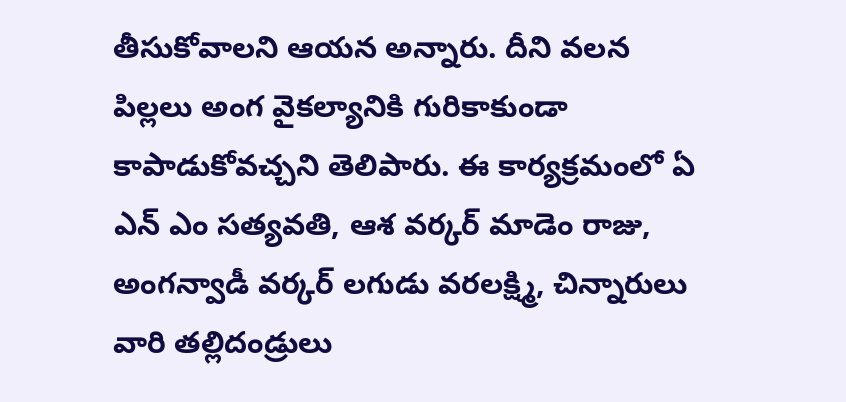తీసుకోవాలని ఆయన అన్నారు. దీని వలన పిల్లలు అంగ వైకల్యానికి గురికాకుండా కాపాడుకోవచ్చని తెలిపారు. ఈ కార్యక్రమంలో ఏ ఎన్ ఎం సత్యవతి, ఆశ వర్కర్ మాడెం రాజు, అంగన్వాడీ వర్కర్ లగుడు వరలక్ష్మి, చిన్నారులు వారి తల్లిదండ్రులు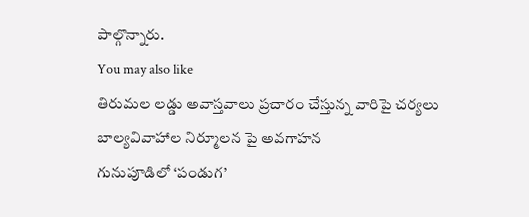పాల్గొన్నారు.
You may also like
తిరుమల లడ్డు అవాస్తవాలు ప్రచారం చేస్తున్న వారిపై చర్యలు
బాల్యవివాహాల నిర్మూలన పై అవగాహన
గునుపూడిలో ‘పండుగ’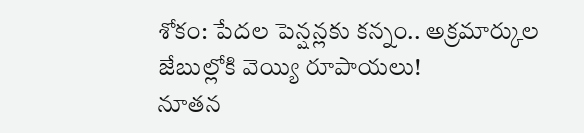శోకం: పేదల పెన్షన్లకు కన్నం.. అక్రమార్కుల జేబుల్లోకి వెయ్యి రూపాయలు!
నూతన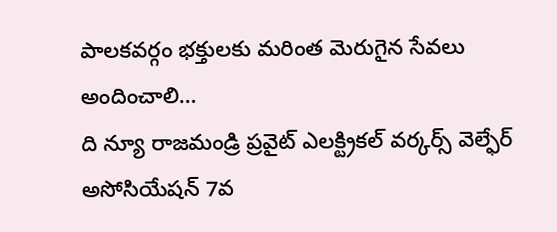పాలకవర్గం భక్తులకు మరింత మెరుగైన సేవలు అందించాలి…
ది న్యూ రాజమండ్రి ప్రవైట్ ఎలక్ట్రికల్ వర్కర్స్ వెల్ఫేర్ అసోసియేషన్ 7వ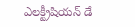ఎలక్ట్రీషియన్ డే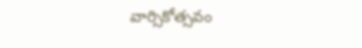వార్సికోత్సవం